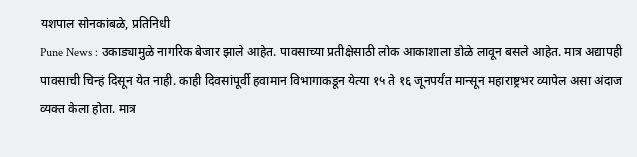यशपाल सोनकांबळे, प्रतिनिधी
Pune News : उकाड्यामुळे नागरिक बेजार झाले आहेत. पावसाच्या प्रतीक्षेसाठी लोक आकाशाला डोळे लावून बसले आहेत. मात्र अद्यापही पावसाची चिन्हं दिसून येत नाही. काही दिवसांपूर्वी हवामान विभागाकडून येत्या १५ ते १६ जूनपर्यंत मान्सून महाराष्ट्रभर व्यापेल असा अंदाज व्यक्त केला होता. मात्र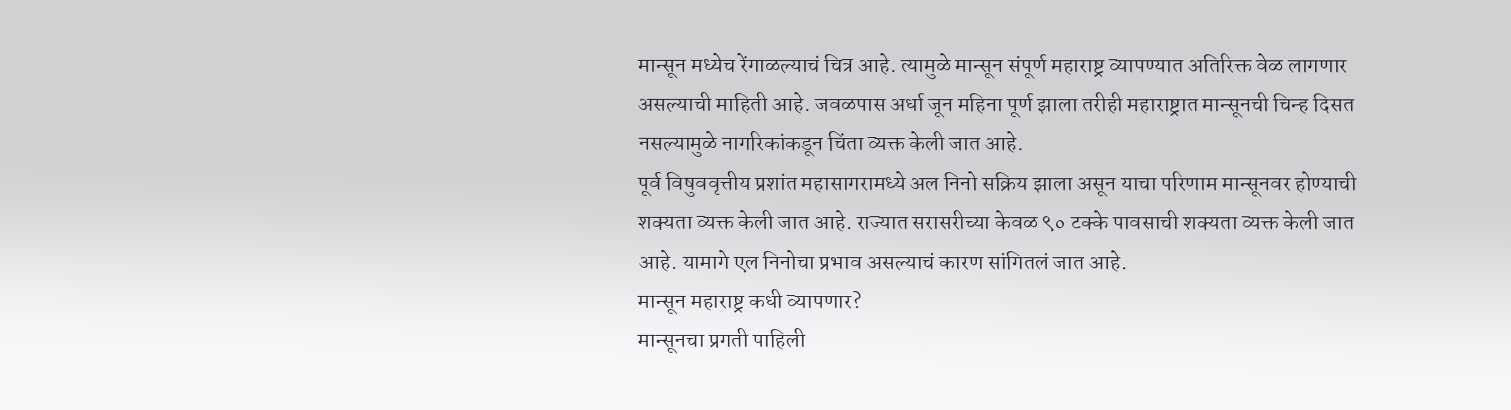मान्सून मध्येच रेंगाळल्याचं चित्र आहे. त्यामुळे मान्सून संपूर्ण महाराष्ट्र व्यापण्यात अतिरिक्त वेळ लागणार असल्याची माहिती आहे. जवळपास अर्धा जून महिना पूर्ण झाला तरीही महाराष्ट्रात मान्सूनची चिन्ह दिसत नसल्यामुळे नागरिकांकडून चिंता व्यक्त केली जात आहे.
पूर्व विषुववृत्तीय प्रशांत महासागरामध्ये अल निनो सक्रिय झाला असून याचा परिणाम मान्सूनवर होण्याची शक्यता व्यक्त केली जात आहे. राज्यात सरासरीच्या केवळ ९० टक्के पावसाची शक्यता व्यक्त केली जात आहे. यामागे एल निनोचा प्रभाव असल्याचं कारण सांगितलं जात आहे.
मान्सून महाराष्ट्र कधी व्यापणार?
मान्सूनचा प्रगती पाहिली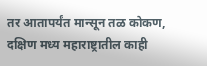तर आतापर्यंत मान्सून तळ कोकण, दक्षिण मध्य महाराष्ट्रातील काही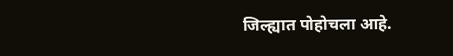जिल्ह्यात पोहोचला आहे.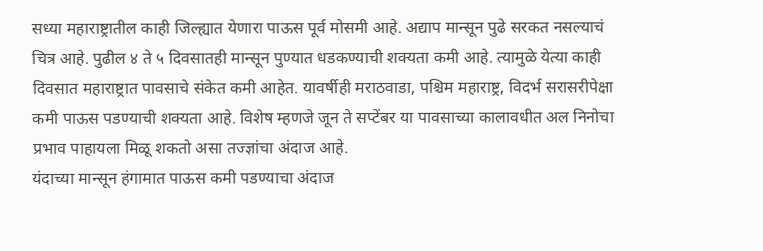सध्या महाराष्ट्रातील काही जिल्ह्यात येणारा पाऊस पूर्व मोसमी आहे. अद्याप मान्सून पुढे सरकत नसल्याचं चित्र आहे. पुढील ४ ते ५ दिवसातही मान्सून पुण्यात धडकण्याची शक्यता कमी आहे. त्यामुळे येत्या काही दिवसात महाराष्ट्रात पावसाचे संकेत कमी आहेत. यावर्षीही मराठवाडा, पश्चिम महाराष्ट्र, विदर्भ सरासरीपेक्षा कमी पाऊस पडण्याची शक्यता आहे. विशेष म्हणजे जून ते सप्टेंबर या पावसाच्या कालावधीत अल निनोचा प्रभाव पाहायला मिळू शकतो असा तज्ज्ञांचा अंदाज आहे.
यंदाच्या मान्सून हंगामात पाऊस कमी पडण्याचा अंदाज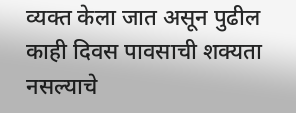व्यक्त केला जात असून पुढील काही दिवस पावसाची शक्यता नसल्याचे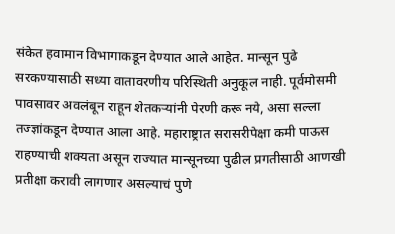संकेत हवामान विभागाकडून देण्यात आले आहेत. मान्सून पुढे सरकण्यासाठी सध्या वातावरणीय परिस्थिती अनुकूल नाही. पूर्वमोसमी पावसावर अवलंबून राहून शेतकऱ्यांनी पेरणी करू नये, असा सल्ला तज्ज्ञांकडून देण्यात आला आहे. महाराष्ट्रात सरासरीपेक्षा कमी पाऊस राहण्याची शक्यता असून राज्यात मान्सूनच्या पुढील प्रगतीसाठी आणखी प्रतीक्षा करावी लागणार असल्याचं पुणे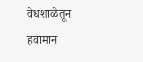वेधशाळेतून हवामान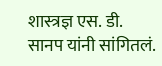शास्त्रज्ञ एस. डी. सानप यांनी सांगितलं.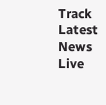Track Latest News Live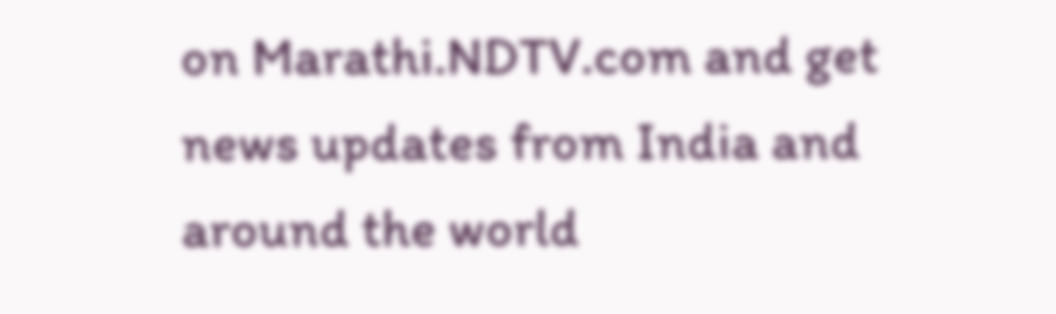on Marathi.NDTV.com and get news updates from India and around the world